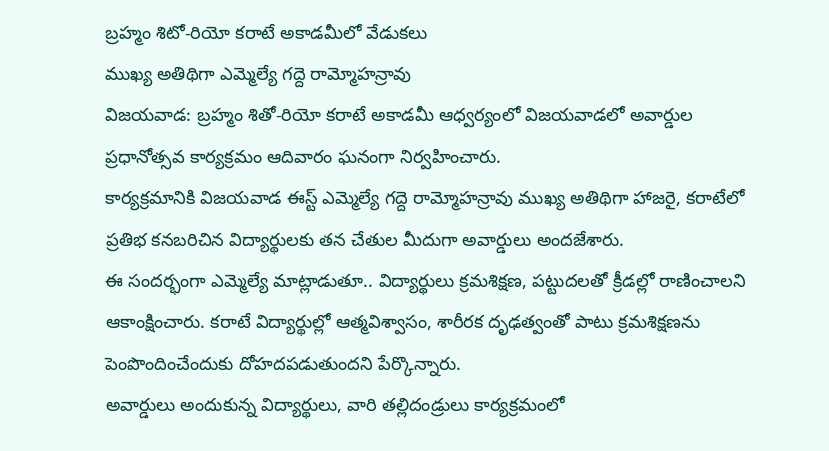బ్రహ్మం శిటో-రియో కరాటే అకాడమీలో వేడుకలు
ముఖ్య అతిథిగా ఎమ్మెల్యే గద్దె రామ్మోహన్రావు
విజయవాడ: బ్రహ్మం శితో-రియో కరాటే అకాడమీ ఆధ్వర్యంలో విజయవాడలో అవార్డుల ప్రధానోత్సవ కార్యక్రమం ఆదివారం ఘనంగా నిర్వహించారు.
కార్యక్రమానికి విజయవాడ ఈస్ట్ ఎమ్మెల్యే గద్దె రామ్మోహన్రావు ముఖ్య అతిథిగా హాజరై, కరాటేలో ప్రతిభ కనబరిచిన విద్యార్థులకు తన చేతుల మీదుగా అవార్డులు అందజేశారు.
ఈ సందర్భంగా ఎమ్మెల్యే మాట్లాడుతూ.. విద్యార్థులు క్రమశిక్షణ, పట్టుదలతో క్రీడల్లో రాణించాలని ఆకాంక్షించారు. కరాటే విద్యార్థుల్లో ఆత్మవిశ్వాసం, శారీరక దృఢత్వంతో పాటు క్రమశిక్షణను పెంపొందించేందుకు దోహదపడుతుందని పేర్కొన్నారు.
అవార్డులు అందుకున్న విద్యార్థులు, వారి తల్లిదండ్రులు కార్యక్రమంలో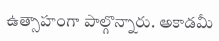ఉత్సాహంగా పాల్గొన్నారు. అకాడమీ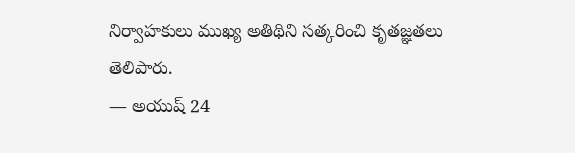నిర్వాహకులు ముఖ్య అతిథిని సత్కరించి కృతజ్ఞతలు తెలిపారు.
— అయుష్ 24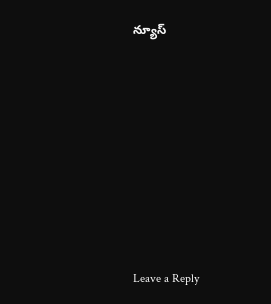న్యూస్










Leave a Reply